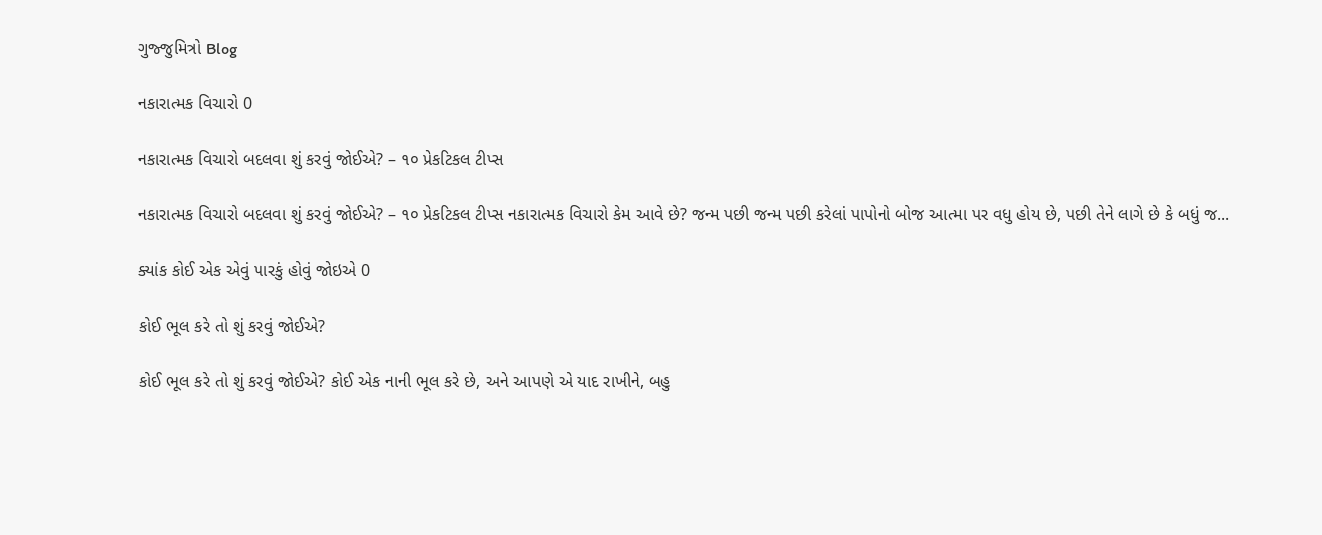ગુજ્જુમિત્રો Blog

નકારાત્મક વિચારો 0

નકારાત્મક વિચારો બદલવા શું કરવું જોઈએ? – ૧૦ પ્રેકટિકલ ટીપ્સ

નકારાત્મક વિચારો બદલવા શું કરવું જોઈએ? – ૧૦ પ્રેકટિકલ ટીપ્સ નકારાત્મક વિચારો કેમ આવે છે? જન્મ પછી જન્મ પછી કરેલાં પાપોનો બોજ આત્મા પર વધુ હોય છે, પછી તેને લાગે છે કે બધું જ...

ક્યાંક કોઈ એક એવું પારકું હોવું જોઇએ 0

કોઈ ભૂલ કરે તો શું કરવું જોઈએ?

કોઈ ભૂલ કરે તો શું કરવું જોઈએ? કોઈ એક નાની ભૂલ કરે છે, અને આપણે એ યાદ રાખીને, બહુ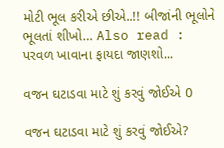મોટી ભૂલ કરીએ છીએ..!! બીજાંની ભૂલોને ભૂલતાં શીખો… Also read : પરવળ ખાવાના ફાયદા જાણશો...

વજન ઘટાડવા માટે શું કરવું જોઈએ 0

વજન ઘટાડવા માટે શું કરવું જોઈએ?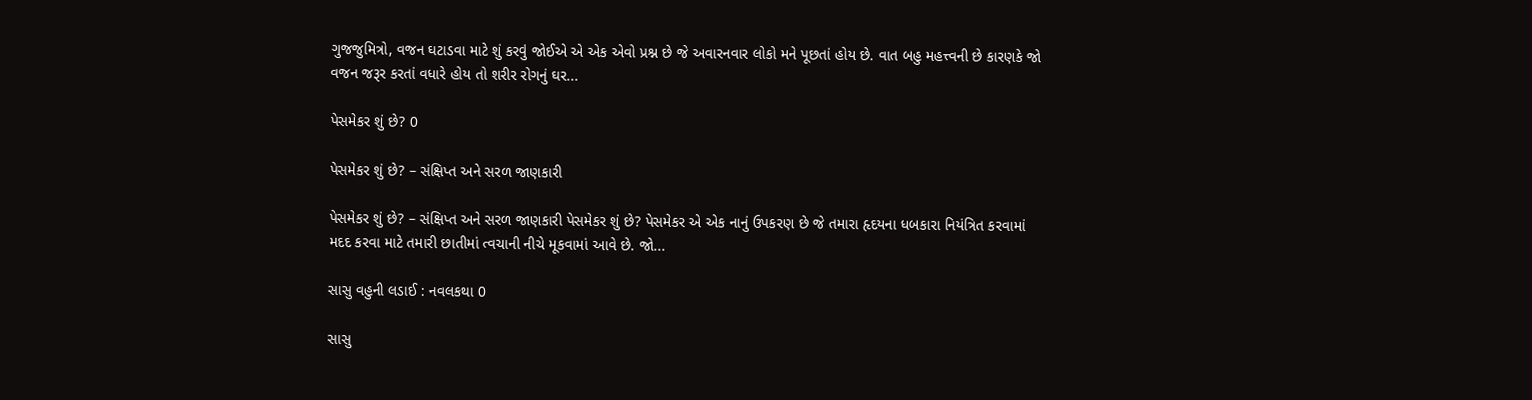ગુજજુમિત્રો, વજન ઘટાડવા માટે શું કરવું જોઈએ એ એક એવો પ્રશ્ન છે જે અવારનવાર લોકો મને પૂછતાં હોય છે. વાત બહુ મહત્ત્વની છે કારણકે જો વજન જરૂર કરતાં વધારે હોય તો શરીર રોગનું ઘર...

પેસમેકર શું છે? 0

પેસમેકર શું છે? – સંક્ષિપ્ત અને સરળ જાણકારી

પેસમેકર શું છે? – સંક્ષિપ્ત અને સરળ જાણકારી પેસમેકર શું છે? પેસમેકર એ એક નાનું ઉપકરણ છે જે તમારા હૃદયના ધબકારા નિયંત્રિત કરવામાં મદદ કરવા માટે તમારી છાતીમાં ત્વચાની નીચે મૂકવામાં આવે છે. જો...

સાસુ વહુની લડાઈ : નવલકથા 0

સાસુ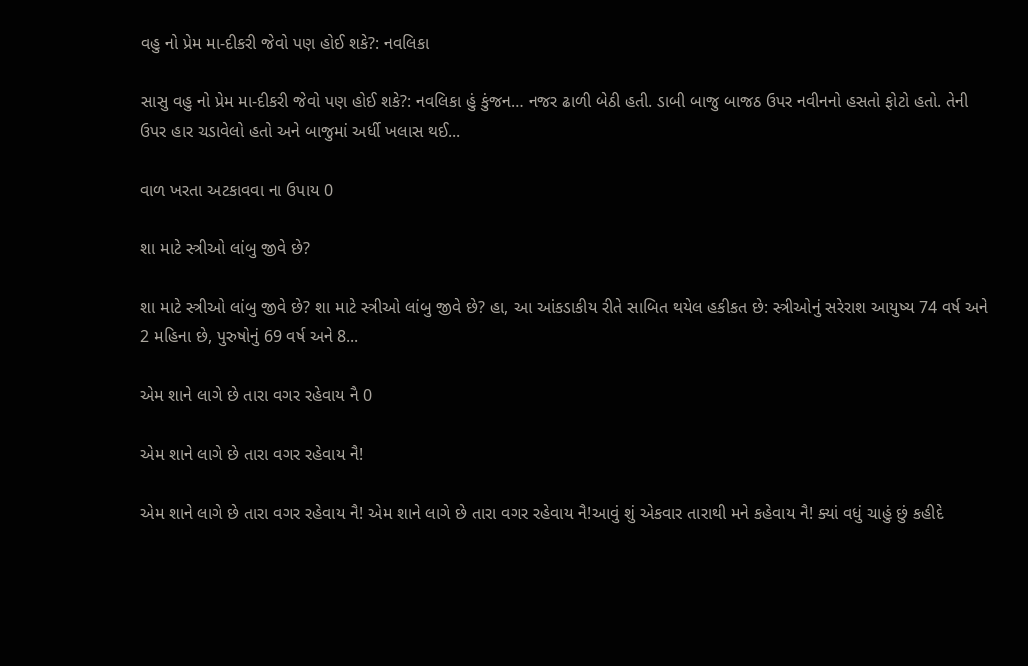વહુ નો પ્રેમ મા-દીકરી જેવો પણ હોઈ શકે?: નવલિકા

સાસુ વહુ નો પ્રેમ મા-દીકરી જેવો પણ હોઈ શકે?: નવલિકા હું કુંજન… નજર ઢાળી બેઠી હતી. ડાબી બાજુ બાજઠ ઉપર નવીનનો હસતો ફોટો હતો. તેની ઉપર હાર ચડાવેલો હતો અને બાજુમાં અર્ધી ખલાસ થઈ...

વાળ ખરતા અટકાવવા ના ઉપાય 0

શા માટે સ્ત્રીઓ લાંબુ જીવે છે?

શા માટે સ્ત્રીઓ લાંબુ જીવે છે? શા માટે સ્ત્રીઓ લાંબુ જીવે છે? હા, આ આંકડાકીય રીતે સાબિત થયેલ હકીકત છે: સ્ત્રીઓનું સરેરાશ આયુષ્ય 74 વર્ષ અને 2 મહિના છે, પુરુષોનું 69 વર્ષ અને 8...

એમ શાને લાગે છે તારા વગર રહેવાય નૈ 0

એમ શાને લાગે છે તારા વગર રહેવાય નૈ!

એમ શાને લાગે છે તારા વગર રહેવાય નૈ! એમ શાને લાગે છે તારા વગર રહેવાય નૈ!આવું શું એકવાર તારાથી મને કહેવાય નૈ! ક્યાં વધું ચાહું છું કહીદે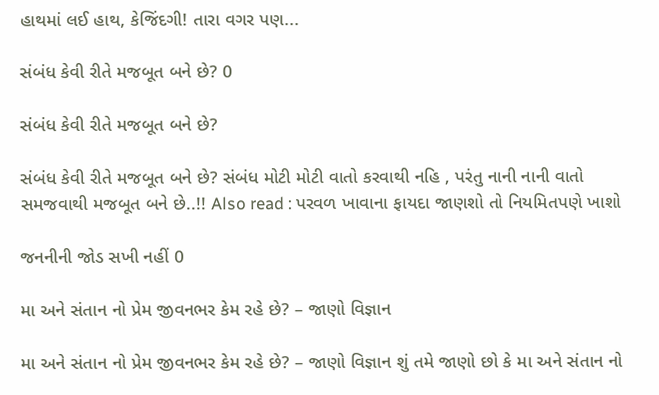હાથમાં લઈ હાથ, કેજિંદગી! તારા વગર પણ...

સંબંધ કેવી રીતે મજબૂત બને છે? 0

સંબંધ કેવી રીતે મજબૂત બને છે?

સંબંધ કેવી રીતે મજબૂત બને છે? સંબંધ મોટી મોટી વાતો કરવાથી નહિ , પરંતુ નાની નાની વાતો સમજવાથી મજબૂત બને છે..!! Also read : પરવળ ખાવાના ફાયદા જાણશો તો નિયમિતપણે ખાશો

જનનીની જોડ સખી નહીં 0

મા અને સંતાન નો પ્રેમ જીવનભર કેમ રહે છે? – જાણો વિજ્ઞાન

મા અને સંતાન નો પ્રેમ જીવનભર કેમ રહે છે? – જાણો વિજ્ઞાન શું તમે જાણો છો કે મા અને સંતાન નો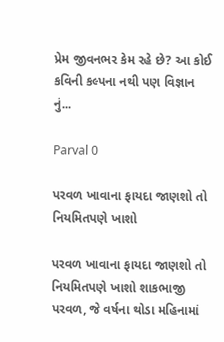પ્રેમ જીવનભર કેમ રહે છે? આ કોઈ કવિની કલ્પના નથી પણ વિજ્ઞાન નું...

Parval 0

પરવળ ખાવાના ફાયદા જાણશો તો નિયમિતપણે ખાશો

પરવળ ખાવાના ફાયદા જાણશો તો નિયમિતપણે ખાશો શાકભાજી પરવળ, જે વર્ષના થોડા મહિનામાં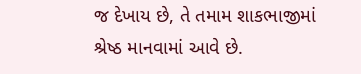જ દેખાય છે, તે તમામ શાકભાજીમાં શ્રેષ્ઠ માનવામાં આવે છે.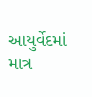આયુર્વેદમાં માત્ર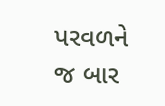પરવળને જ બાર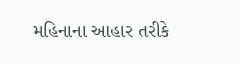મહિનાના આહાર તરીકે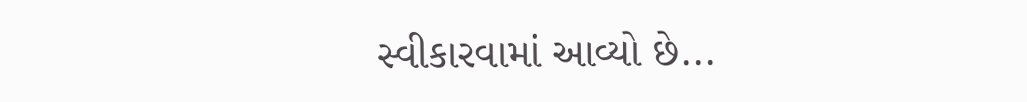સ્વીકારવામાં આવ્યો છે...